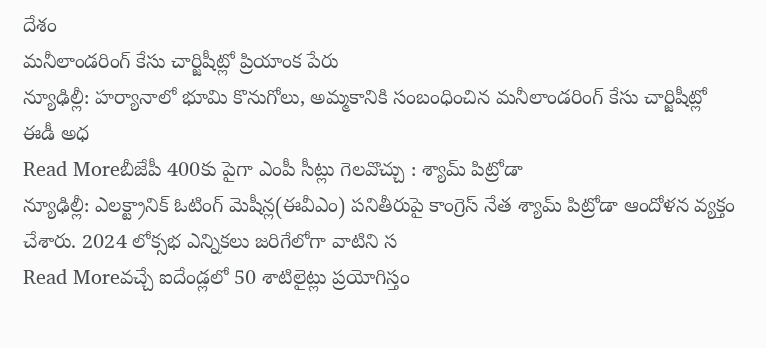దేశం
మనీలాండరింగ్ కేసు చార్జిషీట్లో ప్రియాంక పేరు
న్యూఢిల్లీ: హర్యానాలో భూమి కొనుగోలు, అమ్మకానికి సంబంధించిన మనీలాండరింగ్ కేసు చార్జిషీట్లో ఈడీ అధ
Read Moreబీజేపీ 400కు పైగా ఎంపీ సీట్లు గెలవొచ్చు : శ్యామ్ పిట్రోడా
న్యూఢిల్లీ: ఎలక్ట్రానిక్ ఓటింగ్ మెషీన్ల(ఈవీఎం) పనితీరుపై కాంగ్రెస్ నేత శ్యామ్ పిట్రోడా ఆందోళన వ్యక్తం చేశారు. 2024 లోక్సభ ఎన్నికలు జరిగేలోగా వాటిని స
Read Moreవచ్చే ఐదేండ్లలో 50 శాటిలైట్లు ప్రయోగిస్తం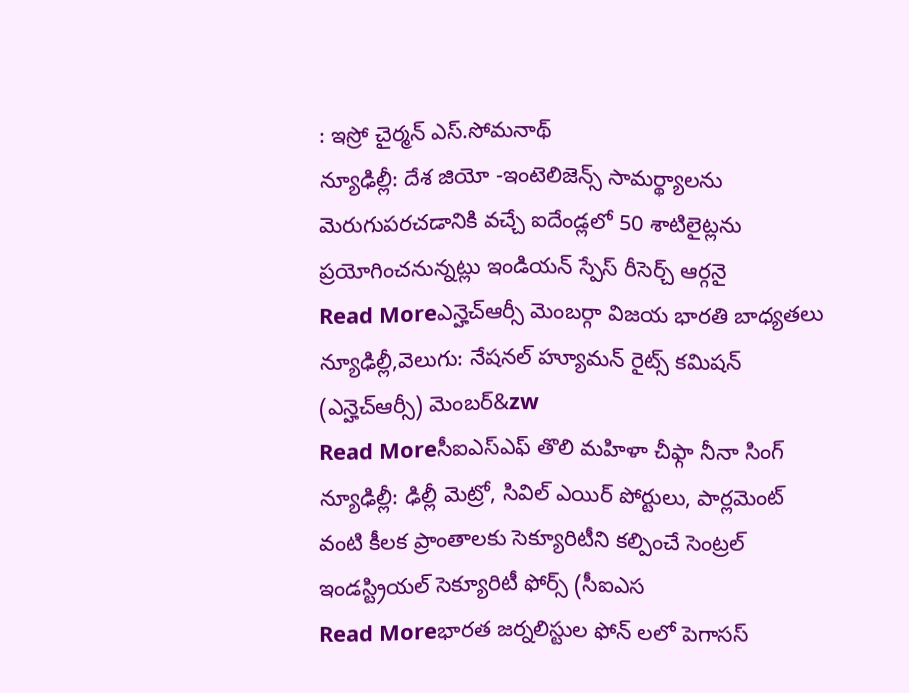: ఇస్రో చైర్మన్ ఎస్.సోమనాథ్
న్యూఢిల్లీ: దేశ జియో -ఇంటెలిజెన్స్ సామర్థ్యాలను మెరుగుపరచడానికి వచ్చే ఐదేండ్లలో 50 శాటిలైట్లను ప్రయోగించనున్నట్లు ఇండియన్ స్పేస్ రీసెర్చ్ ఆర్గనై
Read Moreఎన్హెచ్ఆర్సీ మెంబర్గా విజయ భారతి బాధ్యతలు
న్యూఢిల్లీ,వెలుగు: నేషనల్ హ్యూమన్ రైట్స్ కమిషన్ (ఎన్హెచ్ఆర్సీ) మెంబర్&zw
Read Moreసీఐఎస్ఎఫ్ తొలి మహిళా చీఫ్గా నీనా సింగ్
న్యూఢిల్లీ: ఢిల్లీ మెట్రో, సివిల్ ఎయిర్ పోర్టులు, పార్లమెంట్ వంటి కీలక ప్రాంతాలకు సెక్యూరిటీని కల్పించే సెంట్రల్ ఇండస్ట్రియల్ సెక్యూరిటీ ఫోర్స్ (సీఐఎస
Read Moreభారత జర్నలిస్టుల ఫోన్ లలో పెగాసస్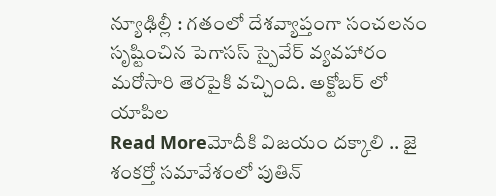న్యూఢిల్లీ : గతంలో దేశవ్యాప్తంగా సంచలనం సృష్టించిన పెగాసస్ స్పైవేర్ వ్యవహారం మరోసారి తెరపైకి వచ్చింది. అక్టోబర్ లో యాపిల
Read Moreమోదీకి విజయం దక్కాలి .. జై శంకర్తో సమావేశంలో పుతిన్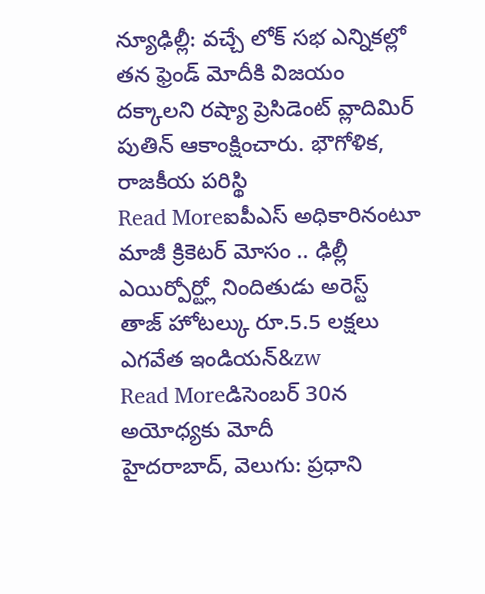న్యూఢిల్లీ: వచ్చే లోక్ సభ ఎన్నికల్లో తన ఫ్రెండ్ మోదీకి విజయం దక్కాలని రష్యా ప్రెసిడెంట్ వ్లాదిమిర్ పుతిన్ ఆకాంక్షించారు. భౌగోళిక, రాజకీయ పరిస్థి
Read Moreఐపీఎస్ అధికారినంటూ మాజీ క్రికెటర్ మోసం .. ఢిల్లీ ఎయిర్పోర్ట్లో నిందితుడు అరెస్ట్
తాజ్ హోటల్కు రూ.5.5 లక్షలు ఎగవేత ఇండియన్&zw
Read Moreడిసెంబర్ 30న అయోధ్యకు మోదీ
హైదరాబాద్, వెలుగు: ప్రధాని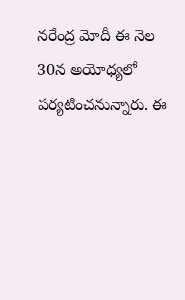నరేంద్ర మోదీ ఈ నెల 30న అయోధ్యలో పర్యటించనున్నారు. ఈ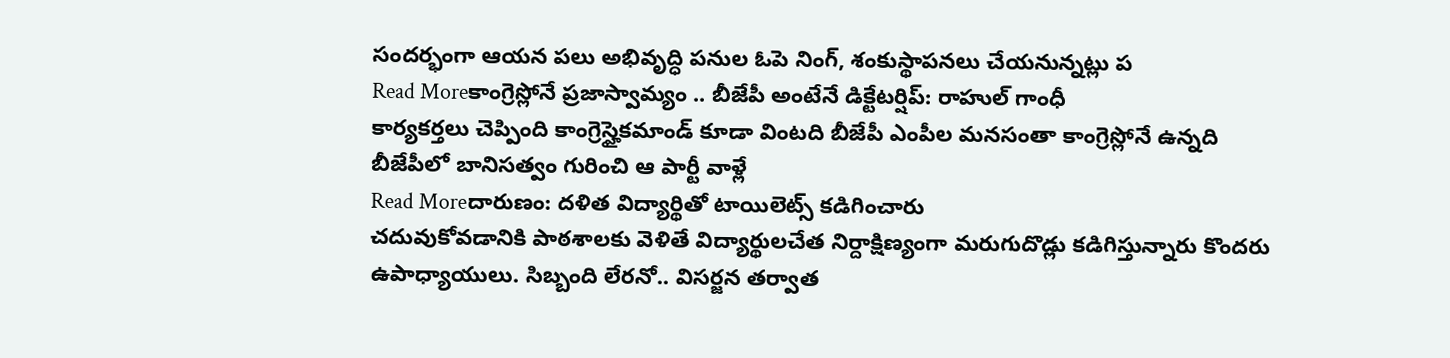సందర్భంగా ఆయన పలు అభివృద్ధి పనుల ఓపె నింగ్, శంకుస్థాపనలు చేయనున్నట్లు ప
Read Moreకాంగ్రెస్లోనే ప్రజాస్వామ్యం .. బీజేపీ అంటేనే డిక్టేటర్షిప్: రాహుల్ గాంధీ
కార్యకర్తలు చెప్పింది కాంగ్రెస్హైకమాండ్ కూడా వింటది బీజేపీ ఎంపీల మనసంతా కాంగ్రెస్లోనే ఉన్నది బీజేపీలో బానిసత్వం గురించి ఆ పార్టీ వాళ్లే
Read Moreదారుణం: దళిత విద్యార్థితో టాయిలెట్స్ కడిగించారు
చదువుకోవడానికి పాఠశాలకు వెళితే విద్యార్థులచేత నిర్దాక్షిణ్యంగా మరుగుదొడ్లు కడిగిస్తున్నారు కొందరు ఉపాధ్యాయులు. సిబ్బంది లేరనో.. విసర్జన తర్వాత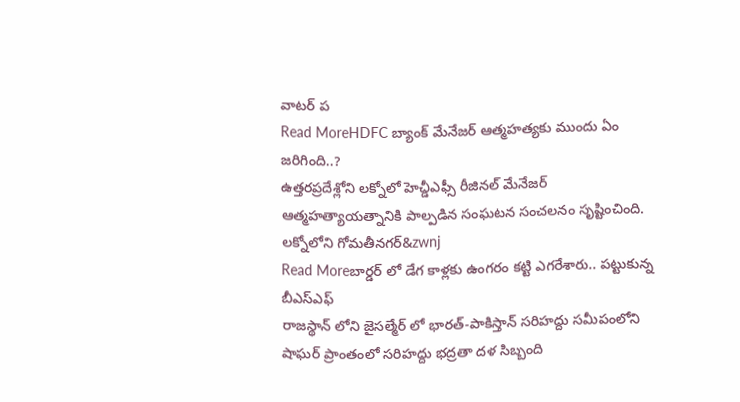వాటర్ ప
Read MoreHDFC బ్యాంక్ మేనేజర్ ఆత్మహత్యకు ముందు ఏం జరిగింది..?
ఉత్తరప్రదేశ్లోని లక్నోలో హెచ్డీఎఫ్సీ రీజినల్ మేనేజర్ ఆత్మహత్యాయత్నానికి పాల్పడిన సంఘటన సంచలనం సృష్టించింది. లక్నోలోని గోమతీనగర్&zwnj
Read Moreబార్డర్ లో డేగ కాళ్లకు ఉంగరం కట్టి ఎగరేశారు.. పట్టుకున్న బీఎస్ఎఫ్
రాజస్థాన్ లోని జైసల్మేర్ లో భారత్-పాకిస్తాన్ సరిహద్దు సమీపంలోని షాఘర్ ప్రాంతంలో సరిహద్దు భద్రతా దళ సిబ్బంది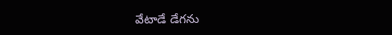వేటాడే డేగను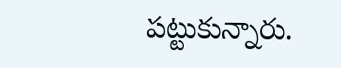పట్టుకున్నారు.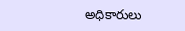అధికారులు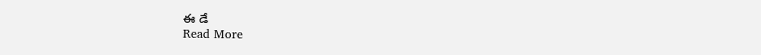ఈ డే
Read More